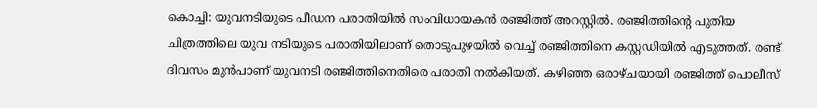കൊച്ചി: യുവനടിയുടെ പീഡന പരാതിയിൽ സംവിധായകൻ രഞ്ജിത്ത് അറസ്റ്റിൽ. രഞ്ജിത്തിൻ്റെ പുതിയ ചിത്രത്തിലെ യുവ നടിയുടെ പരാതിയിലാണ് തൊടുപുഴയിൽ വെച്ച് രഞ്ജിത്തിനെ കസ്റ്റഡിയിൽ എടുത്തത്. രണ്ട് ദിവസം മുൻപാണ് യുവനടി രഞ്ജിത്തിനെതിരെ പരാതി നൽകിയത്. കഴിഞ്ഞ ഒരാഴ്ചയായി രഞ്ജിത്ത് പൊലീസ്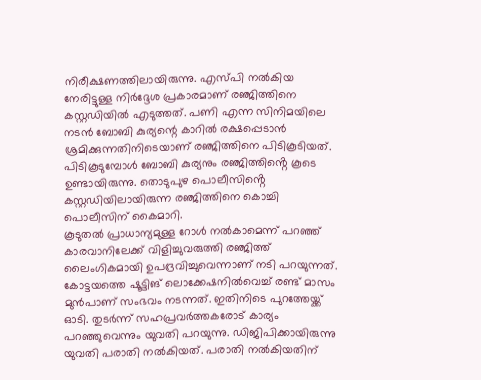നിരീക്ഷണത്തിലായിരുന്നു. എസ്പി നൽകിയ നേരിട്ടുള്ള നിർദ്ദേശ പ്രകാരമാണ് രഞ്ജിത്തിനെ കസ്റ്റഡിയിൽ എടുത്തത്. പണി എന്ന സിനിമയിലെ നടൻ ബോബി കുര്യന്റെ കാറിൽ രക്ഷപ്പെടാൻ ശ്രമിക്കുന്നതിനിടെയാണ് രഞ്ജിത്തിനെ പിടികൂടിയത്. പിടികൂടുമ്പോൾ ബോബി കുര്യനും രഞ്ജിത്തിൻ്റെ കൂടെ ഉണ്ടായിരുന്നു. തൊടുപുഴ പൊലീസിൻ്റെ കസ്റ്റഡിയിലായിരുന്ന രഞ്ജിത്തിനെ കൊച്ചി പൊലീസിന് കൈമാറി.
കൂടുതൽ പ്രാധാന്യമുള്ള റോൾ നൽകാമെന്ന് പറഞ്ഞ് കാരവാനിലേക്ക് വിളിച്ചുവരുത്തി രഞ്ജിത്ത് ലൈംഗികമായി ഉപദ്രവിച്ചുവെന്നാണ് നടി പറയുന്നത്. കോട്ടയത്തെ ഷൂട്ടിങ് ലൊക്കേഷനിൽവെച്ച് രണ്ട് മാസം മുൻപാണ് സംഭവം നടന്നത്. ഇതിനിടെ പുറത്തേയ്ക്ക് ഓടി. തുടർന്ന് സഹപ്രവർത്തകരോട് കാര്യം പറഞ്ഞുവെന്നും യുവതി പറയുന്നു. ഡിജിപിക്കായിരുന്നു യുവതി പരാതി നൽകിയത്. പരാതി നൽകിയതിന്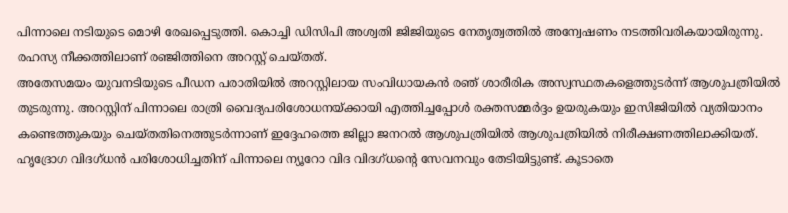പിന്നാലെ നടിയുടെ മൊഴി രേഖപ്പെടുത്തി. കൊച്ചി ഡിസിപി അശ്വതി ജിജിയുടെ നേതൃത്വത്തിൽ അന്വേഷണം നടത്തിവരികയായിരുന്നു. രഹസ്യ നീക്കത്തിലാണ് രഞ്ജിത്തിനെ അറസ്റ്റ് ചെയ്തത്.
അതേസമയം യുവനടിയുടെ പീഡന പരാതിയിൽ അറസ്റ്റിലായ സംവിധായകൻ രഞ് ശാരീരിക അസ്വസ്ഥതകളെത്തുടർന്ന് ആശുപത്രിയിൽ തുടരുന്നു. അറസ്റ്റിന് പിന്നാലെ രാത്രി വൈദ്യപരിശോധനയ്ക്കായി എത്തിച്ചപ്പോൾ രക്തസമ്മർദ്ദം ഉയരുകയും ഇസിജിയിൽ വ്യതിയാനം കണ്ടെത്തുകയും ചെയ്തതിനെത്തുടർന്നാണ് ഇദ്ദേഹത്തെ ജില്ലാ ജനറൽ ആശുപത്രിയിൽ ആശുപത്രിയിൽ നിരീക്ഷണത്തിലാക്കിയത്. ഹൃദ്രോഗ വിദഗ്ധൻ പരിശോധിച്ചതിന് പിന്നാലെ ന്യൂറോ വിദ വിദഗ്ധന്റെ സേവനവും തേടിയിട്ടുണ്ട്. കൂടാതെ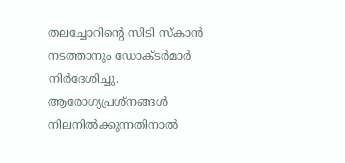തലച്ചോറിന്റെ സിടി സ്കാൻ നടത്താനും ഡോക്ടർമാർ നിർദേശിച്ചു. ആരോഗ്യപ്രശ്നങ്ങൾ നിലനിൽക്കുന്നതിനാൽ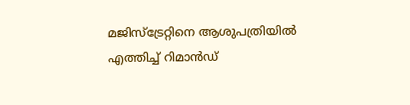മജിസ്ട്രേറ്റിനെ ആശുപത്രിയിൽ എത്തിച്ച് റിമാൻഡ്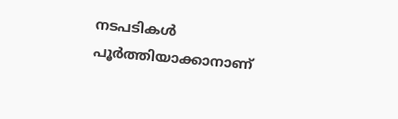നടപടികൾ പൂർത്തിയാക്കാനാണ്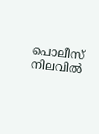പൊലീസ് നിലവിൽ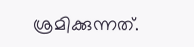ശ്രമിക്കുന്നത്.